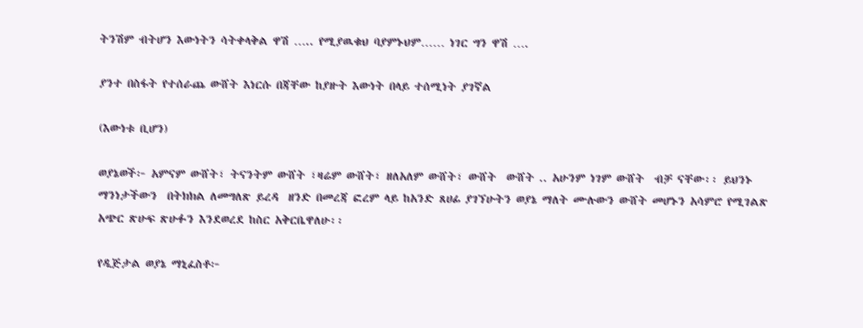ትንሽም ብትሆን እውነትን ሳትቀላቅል ዋሽ ….. የሚያዉቁህ ባያምኑህም…… ነገር ግን ዋሽ ….

ያንተ በስፋት የተሰራጨ ውሸት እነርሱ በጃቸው ከያዙት እውነት በላይ ተሰሚነት ያገኛል

(እውነቱ ቢሆን)

ወያኔወች፦ አምናም ውሸት፣ ትናንትም ውሸት ፣ዛሬም ውሸት፣ ዘለአለም ውሸት፣ ውሸት  ውሸት .. አሁንም ነገም ውሸት  ብቻ ናቸው፡፡ ይህንኑ ማንነታችውን  በትክክል ለመግለጽ ይረዳ  ዘንድ በመረጃ ፎረም ላይ ከአንድ ጸሀፊ ያገኘሁትን ወያኔ ማለት ሙሉውን ውሸት መሆኑን አሳምሮ የሚገልጽ አጭር ጽሁፍ ጽሁፉን እንደወረደ ከስር አቅርቤዋለሁ፡፡

የዲጅታል ወያኔ ማኒፈስቶ፦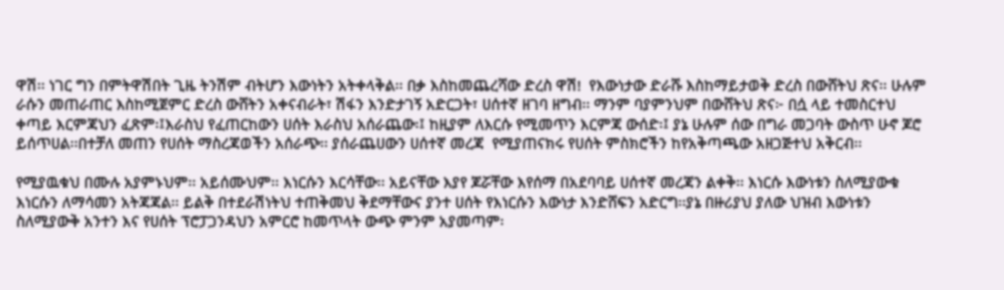ዋሽ፡፡ ነገር ግን በምትዋሽበት ጊዜ ትንሽም ብትሆን እውነትን አትቀላቅል፡፡ በቃ እስከመጨረሻው ድረስ ዋሽ!  የእውነታው ድራሹ እስከማይታወቅ ድረስ በውሸትህ ጽና፡፡ ሁሉም ራሱን መጠራጠር እስከሚጀምር ድረስ ውሸትን አቀናብራት፣ ሽፋን እንድታገኝ አድርጋት፣ ሀሰተኛ ዘገባ ዘግብ፡፡ ማንም ባያምንህም በውሸትህ ጽና፦ በሷ ላይ ተመስርተህ ቀጣይ እርምጃህን ፈጽም፡፤እራስህ የፈጠርከውን ሀሰት እራስህ አሰራጨው፡፤ ከዚያም ለእርሱ የሚመጥን እርምጃ ውሰድ፡፤ ያኔ ሁሉም ሰው በግራ መጋባት ውስጥ ሁኖ ጆሮ ይሰጥሀል፡፡በተቻለ መጠን የሀሰት ማስረጃወችን አሰራጭ፡፡ ያሰራጨሀውን ሀሰተኛ መረጃ  የሚያጠናክሩ የሀሰት ምስክሮችን ከየአቅጣጫው አዘጋጅተህ አቅርብ፡፡

የሚያዉቁህ በሙሉ አያምኑህም፡፡ አይሰሙህም፡፡ እነርሱን እርሳቸው፡፡ አይናቸው እያየ ጆሯቸው እየሰማ በአደባባይ ሀሰተኛ መረጃን ልቀቅ፡፡ እነርሱ እውነቱን ስለሚያውቁ እነርሱን ለማሳመን አትጃጃል፡፡ ይልቅ በተደራሽነትህ ተጠቅመህ ቅደማቸውና ያንተ ሀሰት የእነርሱን እውነታ እንድሸፍን አድርግ፡፡ያኔ በዙሪያህ ያለው ህዝብ እውነቱን ስለሚያውቅ አንተን እና የሀሰት ፕሮፓጋንዳህን አምርሮ ከመጥላት ውጭ ምንም አያመጣም፡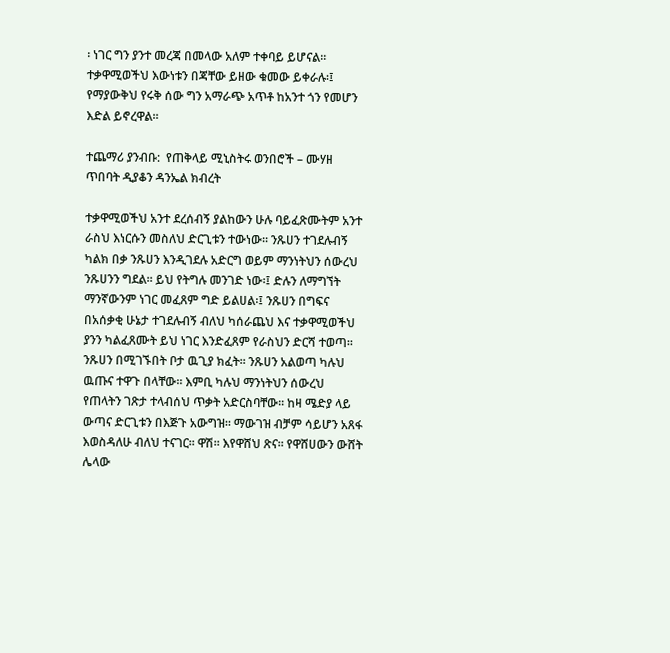፡ ነገር ግን ያንተ መረጃ በመላው አለም ተቀባይ ይሆናል፡፡ ተቃዋሚወችህ እውነቱን በጃቸው ይዘው ቁመው ይቀራሉ፡፤ የማያውቅህ የሩቅ ሰው ግን አማራጭ አጥቶ ከአንተ ጎን የመሆን እድል ይኖረዋል፡፡

ተጨማሪ ያንብቡ:  የጠቅላይ ሚኒስትሩ ወንበሮች – ሙሃዘ ጥበባት ዲያቆን ዳንኤል ክብረት

ተቃዋሚወችህ አንተ ደረሰብኝ ያልከውን ሁሉ ባይፈጽሙትም አንተ ራስህ እነርሱን መስለህ ድርጊቱን ተውነው፡፡ ንጹሀን ተገደሉብኝ ካልክ በቃ ንጹሀን እንዲገደሉ አድርግ ወይም ማንነትህን ሰውረህ ንጹሀንን ግደል፡፡ ይህ የትግሉ መንገድ ነው፡፤ ድሉን ለማግኘት ማንኛውንም ነገር መፈጸም ግድ ይልሀል፡፤ ንጹሀን በግፍና በአሰቃቂ ሁኔታ ተገደሉብኝ ብለህ ካሰራጨህ እና ተቃዋሚወችህ ያንን ካልፈጸሙት ይህ ነገር እንድፈጸም የራስህን ድርሻ ተወጣ፡፡ ንጹሀን በሚገኙበት ቦታ ዉጊያ ክፈት፡፡ ንጹሀን አልወጣ ካሉህ ዉጡና ተዋጉ በላቸው፡፡ እምቢ ካሉህ ማንነትህን ሰውረህ የጠላትን ገጽታ ተላብሰህ ጥቃት አድርስባቸው፡፡ ከዛ ሜድያ ላይ ውጣና ድርጊቱን በእጅጉ አውግዝ፡፡ ማውገዝ ብቻም ሳይሆን አጸፋ እወስዳለሁ ብለህ ተናገር፡፡ ዋሽ፡፡ እየዋሸህ ጽና፡፡ የዋሸሀውን ውሸት ሌላው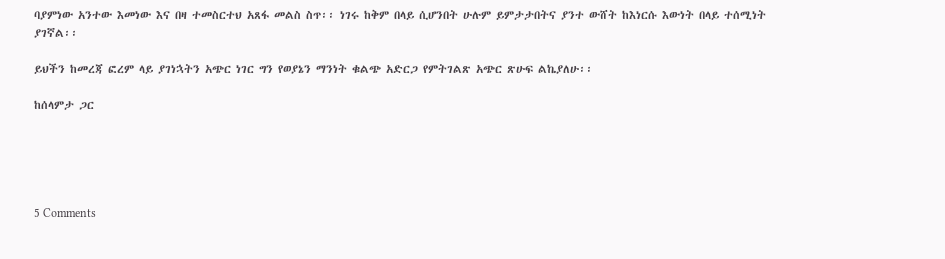ባያምነው አንተው እመነው እና በዛ ተመስርተህ አጸፋ መልስ ስጥ፡፡ ነገሩ ከቅም በላይ ሲሆንበት ሁሉም ይምታታበትና ያንተ ውሸት ከእነርሱ እውነት በላይ ተሰሚነት ያገኛል፡፡

ይህችን ከመረጃ ፎረም ላይ ያገነኋትን አጭር ነገር ግን የወያኔን ማንነት ቁልጭ አድርጋ የምትገልጽ አጭር ጽሁፍ ልኬያለሁ፡፡

ከሰላምታ ጋር





5 Comments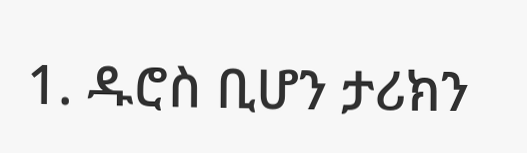1. ዱሮስ ቢሆን ታሪክን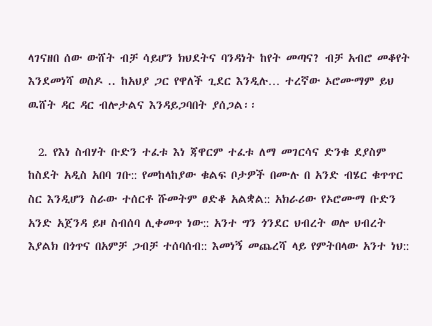ላገናዘበ ሰው ውሸት ብቻ ሳይሆን ክህደትና ባንዳነት ከየት መጣና? ብቻ አብሮ መቆየት እንደመነሻ ወስዶ .. ከአህያ ጋር የዋለች ጊደር እንዲሉ… ተረኛው ኦሮሙማም ይህ ዉሸት ዳር ዳር ብሎታልና እንዳይጋባበት ያሰጋል፡፡

  2. የእነ ስብሃት ቡድን ተፈቱ እነ ጃዋርም ተፈቱ ለማ መገርሳና ድንቁ ደያስም ከስደት አዲስ አበባ ገቡ:: የመከላከያው ቁልፍ ቦታዎች በሙሉ በ አንድ ብሄር ቁጥጥር ስር እንዲሆን ስራው ተሰርቶ ሹመትም ፀድቆ አልቋል:: አክራሪው የኦሮሙማ ቡድን አንድ አጀንዳ ይዞ ስብሰባ ሊቀመጥ ነው:: አንተ ግን ጎንደር ህብረት ወሎ ህብረት እያልክ በጎጥና በአምቻ ጋብቻ ተሰባሰብ:: እመነኝ መጨረሻ ላይ የምትበላው አንተ ነህ::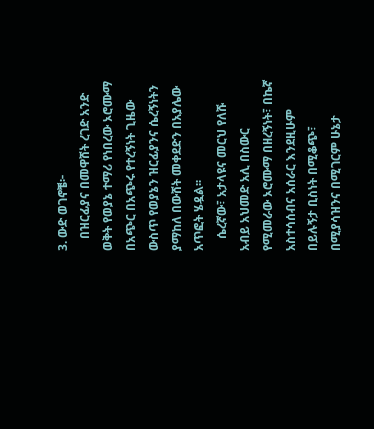3. ውድ ወገኖቼ፦
    በዝርፊያና በመዋሸት ረገድ አንድ ወቅት የወያኔ ተማሪ የነበረው ኦሮሙማ በአጭር በአጭሩ የተረኝነት ጊዜው ውስጥ የወያኔን ዝርፊያንና ሴረኝነትን ያማከለ በውሸት መቀደድን በአያሌው አጥፎት ሄዷል፡፡
    ሴረኛው፣ አታላዩና መርህ የለሹ አብይ አህመድ አሊ በስውር የሚመራው ኦሮሙማ በዘረኝነት፣ በኬኛ አስተሳሰብና አሰራር እንደዚሁም በይሉኝታ ቢስነት በሚቆጭ፣ በሚያሳዝንና በሚገርም ሁኔታ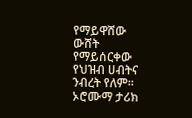የማይዋሸው ውሸት የማይሰርቀው የህዝብ ሀብትና ንብረት የለም፡፡ ኦሮሙማ ታሪክ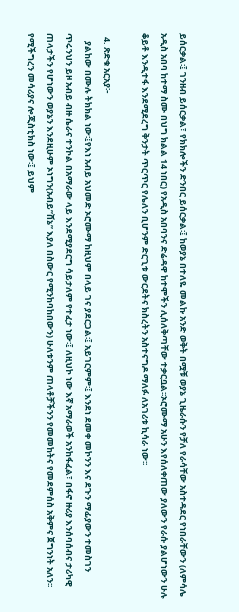ይሰርቃል፡፤ ገንዘብ ይሰርቃል፣ የክክሎችን ድንበር ይሰርቃል፡፤ ከወያኔ በተለዬ መልኩ አንድ ወቅት በሟቹ ወያኔ ጊዜራሱን የቻለ የራሳቸው አስተዳደር የነበራቸውን (ለምሳሌ አዲስ አበባ ከተማ ስሙ በህግ ክልል 14 ነበር) የአዲስ አበባንና ድሬዳዋ ከተሞችን ሊሰለቅጣቸው ተቃርቧል፡፡ኦሮሙማ አሁን እየሰለቀጠው ያለውን የራሱ ያልሆነውን ሁሉ ቆይቶ እንዲተፋ እንደሚደረግ ቅንታት ጥርጥር የሌለን ቢሆንም ድርጊቱ ውርደትና ክስረትን አስተናግዶ ማለፉ ለአገሪቱ ኪሳራ ነው፡፡

  4. ጽድቁ አርአያ፦
    ያልከው በሙሉ ትክክል ነው፡፤የእነ አብይ አህመድ ኦሮሙማ ከዚህም በላይ ገና ያደርጋል፡፤ አይገርምም፡፤ እንደነ ደመቀ መኮንን እና ደጉን ማፊያውን ተመስገን ጥሩንህን ይዞ አብይ ብዙ ሴራና ተንኮል በአማራው ላይ እንደሚያደርግ ሳይታለም የተፈታ ነው፡፤ ለዚህኮ ነው እኛ አማራወች አንከፋፈል፣ በፋኖ ዙሪያ እንሰባሰብና ታሪካዊ ጠላታችን የሆነውን ወያኔን እንደዚሁም ኦነግን(አብይ”ሸኔ” እያለ በስውር የሚንከባከበውን) ሁለቱንም ጠላቶቻችንን የመመከትና የመደምሰስ አቅምና ጀግንነት አለን፡፡ የሚችግረን መሳሪያና ሎጂስቲክስ ነው፡፤ ይህም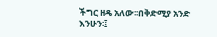ችግር ዘዴ አለው፡፡በቅድሚያ አንድ እንሁን፡፤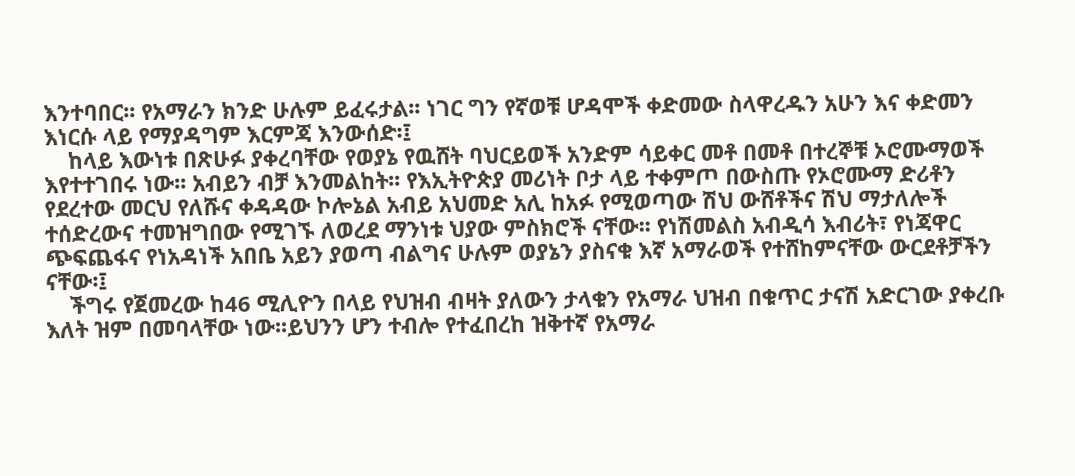እንተባበር፡፡ የአማራን ክንድ ሁሉም ይፈሩታል፡፡ ነገር ግን የኛወቹ ሆዳሞች ቀድመው ስላዋረዱን አሁን እና ቀድመን እነርሱ ላይ የማያዳግም እርምጃ እንውሰድ፡፤
    ከላይ እውነቱ በጽሁፉ ያቀረባቸው የወያኔ የዉሸት ባህርይወች አንድም ሳይቀር መቶ በመቶ በተረኞቹ ኦሮሙማወች እየተተገበሩ ነው፡፡ አብይን ብቻ እንመልከት፡፡ የእኢትዮጵያ መሪነት ቦታ ላይ ተቀምጦ በውስጡ የኦሮሙማ ድሪቶን የደረተው መርህ የለሹና ቀዳዳው ኮሎኔል አብይ አህመድ አሊ ከአፉ የሚወጣው ሽህ ውሸቶችና ሽህ ማታለሎች ተሰድረውና ተመዝግበው የሚገኙ ለወረደ ማንነቱ ህያው ምስክሮች ናቸው፡፡ የነሽመልስ አብዲሳ እብሪት፣ የነጃዋር ጭፍጨፋና የነአዳነች አበቤ አይን ያወጣ ብልግና ሁሉም ወያኔን ያስናቁ እኛ አማራወች የተሸከምናቸው ውርደቶቻችን ናቸው፡፤
    ችግሩ የጀመረው ከ46 ሚሊዮን በላይ የህዝብ ብዛት ያለውን ታላቁን የአማራ ህዝብ በቁጥር ታናሽ አድርገው ያቀረቡ እለት ዝም በመባላቸው ነው፡፡ይህንን ሆን ተብሎ የተፈበረከ ዝቅተኛ የአማራ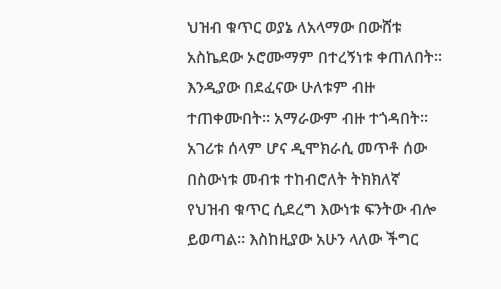ህዝብ ቁጥር ወያኔ ለአላማው በውሸቱ አስኬደው ኦሮሙማም በተረኝነቱ ቀጠለበት፡፡ እንዲያው በደፈናው ሁለቱም ብዙ ተጠቀሙበት፡፡ አማራውም ብዙ ተጎዳበት፡፡አገሪቱ ሰላም ሆና ዲሞክራሲ መጥቶ ሰው በስውነቱ መብቱ ተከብሮለት ትክክለኛ የህዝብ ቁጥር ሲደረግ እውነቱ ፍንትው ብሎ ይወጣል፡፡ እስከዚያው አሁን ላለው ችግር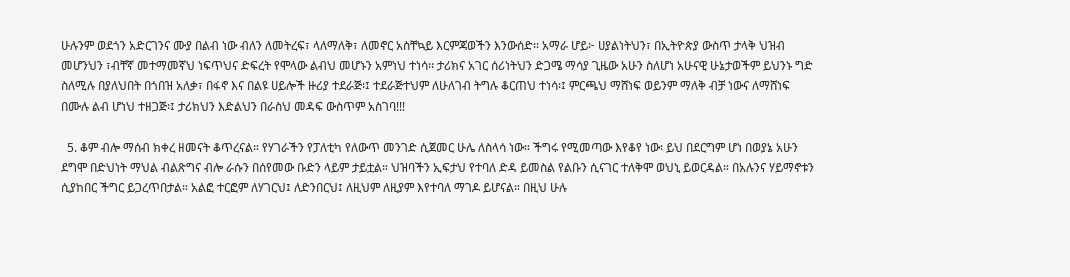ሁሉንም ወደጎን አድርገንና ሙያ በልብ ነው ብለን ለመትረፍ፣ ላለማለቅ፣ ለመኖር አስቸኳይ እርምጃወችን እንውሰድ፡፡ አማራ ሆይ፦ ሀያልነትህን፣ በኢትዮጵያ ውስጥ ታላቅ ህዝብ መሆንህን ፣ብቸኛ መተማመኛህ ነፍጥህና ድፍረት የሞላው ልብህ መሆኑን አምነህ ተነሳ፡፡ ታሪክና አገር ሰሪነትህን ድጋሜ ማሳያ ጊዜው አሁን ስለሆነ አሁናዊ ሁኔታወችም ይህንኑ ግድ ስለሚሉ በያለህበት በጎበዝ አለቃ፣ በፋኖ እና በልዩ ሀይሎች ዙሪያ ተደራጅ፡፤ ተደራጅተህም ለሁለገብ ትግሉ ቆርጠህ ተነሳ፡፤ ምርጫህ ማሸነፍ ወይንም ማለቅ ብቻ ነውና ለማሸነፍ በሙሉ ልብ ሆነህ ተዘጋጅ፡፤ ታሪክህን እድልህን በራስህ መዳፍ ውስጥም አስገባ!!!

  5. ቆም ብሎ ማሰብ ክቀረ ዘመናት ቆጥረናል። የሃገራችን የፓለቲካ የለውጥ መንገድ ሲጀመር ሁሌ ለስላሳ ነው። ችግሩ የሚመጣው እየቆየ ነው፡ ይህ በደርግም ሆነ በወያኔ አሁን ደግሞ በድህነት ማህል ብልጽግና ብሎ ራሱን በሰየመው ቡድን ላይም ታይቷል። ህዝባችን ኢፍታህ የተባለ ድዳ ይመስል የልቡን ሲናገር ተለቅሞ ወህኒ ይወርዳል። በአሉንና ሃይማኖቱን ሲያከበር ችግር ይጋረጥበታል። አልፎ ተርፎም ለሃገርህ፤ ለድንበርህ፤ ለዚህም ለዚያም እየተባለ ማገዶ ይሆናል። በዚህ ሁሉ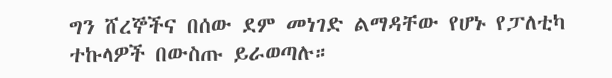ግን ሸረኞችና በሰው ደም መነገድ ልማዳቸው የሆኑ የፓለቲካ ተኩላዎች በውስጡ ይራወጣሉ።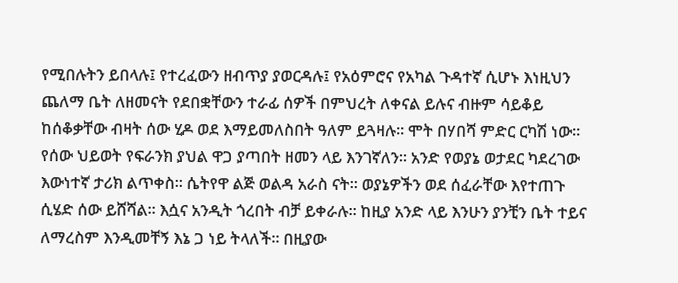የሚበሉትን ይበላሉ፤ የተረፈውን ዘብጥያ ያወርዳሉ፤ የአዕምሮና የአካል ጉዳተኛ ሲሆኑ እነዚህን ጨለማ ቤት ለዘመናት የደበቋቸውን ተራፊ ሰዎች በምህረት ለቀናል ይሉና ብዙም ሳይቆይ ከሰቆቃቸው ብዛት ሰው ሂዶ ወደ እማይመለስበት ዓለም ይጓዛሉ። ሞት በሃበሻ ምድር ርካሽ ነው። የሰው ህይወት የፍራንክ ያህል ዋጋ ያጣበት ዘመን ላይ እንገኛለን። አንድ የወያኔ ወታደር ካደረገው እውነተኛ ታሪክ ልጥቀስ። ሴትየዋ ልጅ ወልዳ አራስ ናት። ወያኔዎችን ወደ ሰፈራቸው እየተጠጉ ሲሄድ ሰው ይሸሻል። እሷና አንዲት ጎረበት ብቻ ይቀራሉ። ከዚያ አንድ ላይ እንሁን ያንቺን ቤት ተይና ለማረስም እንዲመቸኝ እኔ ጋ ነይ ትላለች። በዚያው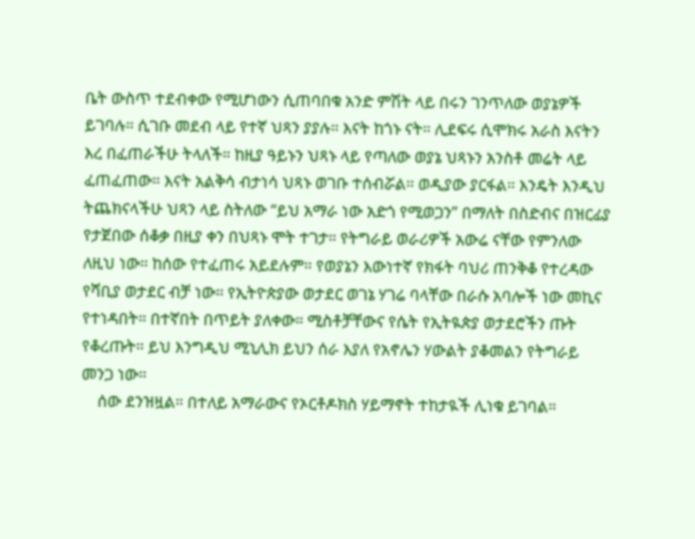ቤት ውስጥ ተደብቀው የሚሆነውን ሲጠባበቁ አንድ ምሽት ላይ በሩን ገንጥለው ወያኔዎች ይገባሉ። ሲገቡ መደብ ላይ የተኛ ህጻን ያያሉ። እናት ከጎኑ ናት። ሊደፍሩ ሲሞክሩ አራስ እናትን እረ በፈጠራችሁ ትላለች። ከዚያ ዓይኑን ህጻኑ ላይ የጣለው ወያኔ ህጻኑን አንስቶ መሬት ላይ ፈጠፈጠው። እናት አልቅሳ ብታነሳ ህጻኑ ወገቡ ተሰብሯል። ወዲያው ያርፋል። እንዴት እንዲህ ትጨክናላችሁ ህጻን ላይ ስትለው “ይህ አማራ ነው አድጎ የሚወጋን” በማለት በስድብና በዝርፊያ የታጀበው ሰቆቃ በዚያ ቀን በህጻኑ ሞት ተገታ። የትግራይ ወራሪዎች አውሬ ናቸው የምንለው ለዚህ ነው። ከሰው የተፈጠሩ አይደሉም። የወያኔን እውነተኛ የክፋት ባህሪ ጠንቅቆ የተረዳው የሻቢያ ወታደር ብቻ ነው። የኢትዮጵያው ወታደር ወገኔ ሃገሬ ባላቸው በራሱ አባሎች ነው መኪና የተነዳበት። በተኛበት በጥይት ያለቀው። ሚስቶቻቸውና የሴት የኢትዪጵያ ወታደሮችን ጡት የቆረጡት። ይህ እንግዲህ ሚኒሊክ ይህን ሰራ እያለ የአኖሌን ሃውልት ያቆመልን የትግራይ መንጋ ነው።
    ሰው ደንዝዟል። በተለይ አማራውና የኦርቶዶክስ ሃይማኖት ተከታዪች ሊነቁ ይገባል።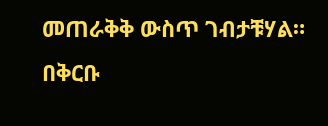መጠራቅቅ ውስጥ ገብታቹሃል። በቅርቡ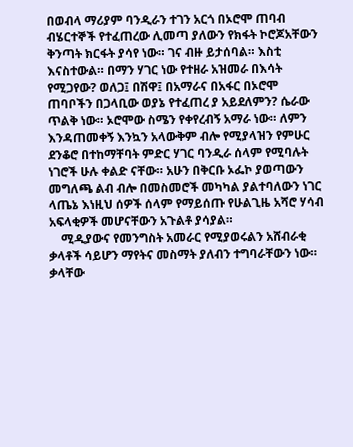በወብላ ማሪያም ባንዲራን ተገን አርጎ በኦሮሞ ጠባብ ብሄርተኞች የተፈጠረው ሊመጣ ያለውን የክፋት ኮሮጆአቸውን ቅንጣት ክርፋት ያሳየ ነው። ገና ብዙ ይታሰባል። እስቲ እናስተውል። በማን ሃገር ነው የተዘራ አዝመራ በእሳት የሚጋየው? ወለጋ፤ በሽዋ፤ በአማራና በአፋር በኦሮሞ ጠባቦችን በጋላቢው ወያኔ የተፈጠረ ያ አይደለምን? ሴራው ጥልቅ ነው። ኦሮሞው ስሜን የቀየረብኝ አማራ ነው። ለምን እንዳጠመቀኝ እንኳን አላውቅም ብሎ የሚያላዝን የምሁር ደንቆሮ በተከማቸባት ምድር ሃገር ባንዲራ ሰላም የሚባሉት ነገሮች ሁሉ ቀልድ ናቸው። አሁን በቅርቡ ኦፌኮ ያወጣውን መግለጫ ልብ ብሎ በመስመሮች መካካል ያልተባለውን ነገር ላጤኔ እነዚህ ሰዎች ሰላም የማይሰጡ የሁልጊዜ አሻሮ ሃሳብ አፍላቂዎች መሆናቸውን አጉልቶ ያሳያል።
    ሚዲያውና የመንግስት አመራር የሚያወሩልን አሸብራቂ ቃላቶች ሳይሆን ማየትና መስማት ያለብን ተግባራቸውን ነው። ቃላቸው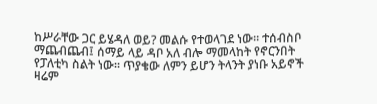ከሥራቸው ጋር ይሄዳለ ወይ? መልሱ የተወላገደ ነው። ተሰብስቦ ማጨብጨብ፤ ሰማይ ላይ ዳቦ አለ ብሎ ማመላከት የኖርንበት የፓለቲካ ስልት ነው። ጥያቄው ለምን ይሆን ትላንት ያነቡ አይኖች ዛሬም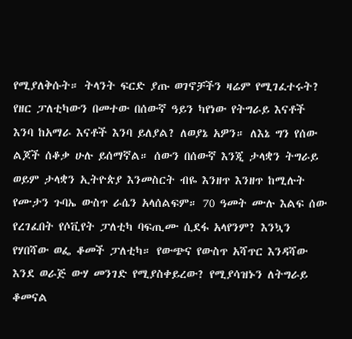የሚያለቅሱት። ትላንት ፍርድ ያጡ ወገኖቻችን ዛሬም የሚገፈተሩት? የዘር ፓለቲካውን በመተው በሰውኛ ዓይን ካየነው የትግራይ እናቶች እንባ ከአማራ እናቶች እንባ ይለያል? ለወያኔ አዎን። ለእኔ ግን የሰው ልጆች ሰቆቃ ሁሉ ይሰማኛል። ሰውን በሰውኛ እንጂ ታላቋን ትግራይ ወይም ታላቋን ኢትዮጵያ እንመስርት ብዬ እንዘጥ እንዘጥ ከሚሉት የሙታን ጉባኤ ውስጥ ራሴን አላሰልፍም። 70 ዓመት ሙሉ እልፍ ሰው የረገፈበት የሶቪየት ፓለቲካ ባፍጢሙ ሲደፋ አላየንም? እንኳን የሃበሻው ወፌ ቆመች ፓለቲካ። የውጭና የውስጥ አሻጥር እንዳሻው እንደ ወራጅ ውሃ መንገድ የሚያስቀይረው? የሚያሳዝኑን ለትግራይ ቆመናል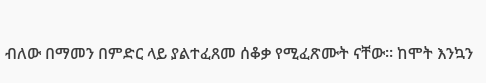ብለው በማመን በምድር ላይ ያልተፈጸመ ሰቆቃ የሚፈጽሙት ናቸው። ከሞት እንኳን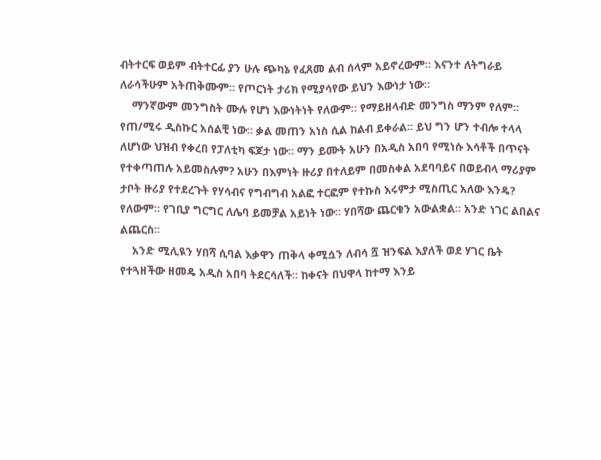ብትተርፍ ወይም ብትተርፊ ያን ሁሉ ጭካኔ የፈጸመ ልብ ሰላም አይኖረውም። እናንተ ለትግራይ ለራሳችሁም አትጠቅሙም። የጦርነት ታሪክ የሚያሳየው ይህን እውነታ ነው።
    ማንኛውም መንግስት ሙሉ የሆነ እውነትነት የለውም። የማይዘላብድ መንግስ ማንም የለም። የጠ/ሚሩ ዲስኩር አሰልቺ ነው። ቃል መጠን አነስ ሲል ከልብ ይቀራል። ይህ ግን ሆን ተብሎ ተላላ ለሆነው ህዝብ የቀረበ የፓለቲካ ፍጆታ ነው። ማን ይሙት አሁን በአዲስ አበባ የሚነሱ እሳቶች በጥናት የተቀጣጠሉ አይመስሉም? አሁን በእምነት ዙሪያ በተለይም በመስቀል አደባባይና በወይብላ ማሪያም ታቦት ዙሪያ የተደረጉት የሃሳብና የግብግብ አልፎ ተርፎም የተኩስ እሩምታ ሚስጢር አለው እንዴ? የለውም። የገቢያ ግርግር ለሌባ ይመቻል አይነት ነው። ሃበሻው ጨርቁን አውልቋል። አንድ ነገር ልበልና ልጨርስ።
    አንድ ሚሊዪን ሃበሻ ሲባል እቃዋን ጠቅላ ቀሚሷን ለብሳ ሿ ዝንፍል እያለች ወደ ሃገር ቤት የተጓዘችው ዘመዴ አዲስ አበባ ትደርሳለች። ከቀናት በህዋላ ከተማ እንይ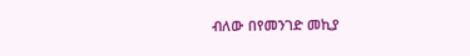ብለው በየመንገድ መኪያ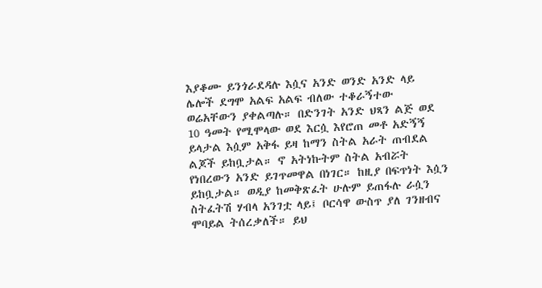እያቆሙ ይንጎራደዳሉ እሷና አንድ ወንድ አንድ ላይ ሌሎች ደግሞ አልፍ አልፍ ብለው ተቆራኝተው ወሬአቸውን ያቀልጣሉ። በድንገት አንድ ህጻን ልጅ ወደ 10 ዓመት የሚሞላው ወደ እርሷ እየሮጠ መቶ አድኝኝ ይላታል እሷም አቅፋ ይዛ ከማን ስትል አራት ጠብደል ልጆች ይከቧታል። ኖ አትነኩትም ስትል አብሯት የነበረውን አንድ ይገጥመዋል በነገር። ከዚያ በፍጥነት እሷን ይከቧታል። ወዲያ ከመቅጽፈት ሁሉም ይጠፋሉ ራሷን ስትፈትሽ ሃብላ አንገቷ ላይ፤ ቦርሳዋ ውስጥ ያለ ገንዘብና ሞባይል ትሰረቃለች። ይህ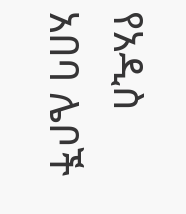የአዲስ አበባ ሌቦች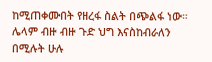ከሚጠቀሙበት የዘረፋ ስልት በጭልፋ ነው። ሌላም ብዙ ብዙ ጉድ ህግ እናስከብራለን በሚሉት ሁሉ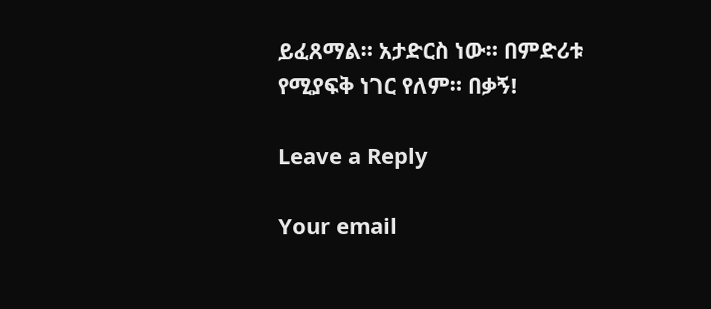ይፈጸማል። አታድርስ ነው። በምድሪቱ የሚያፍቅ ነገር የለም። በቃኝ!

Leave a Reply

Your email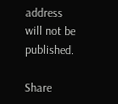address will not be published.

Share